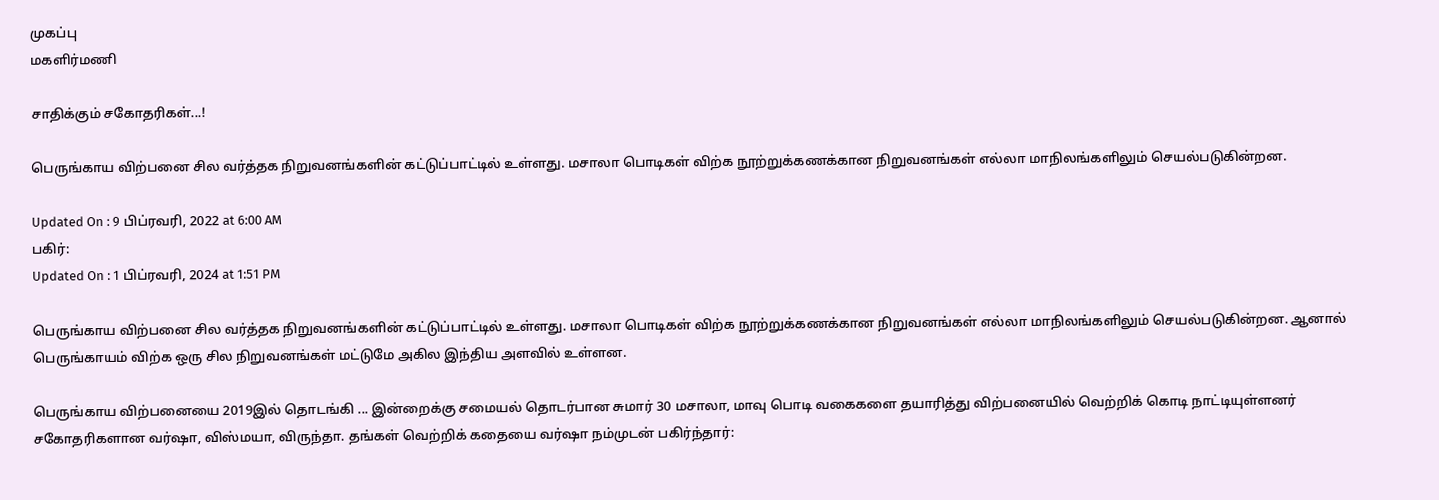முகப்பு
மகளிர்மணி

சாதிக்கும் சகோதரிகள்...!

பெருங்காய விற்பனை சில வர்த்தக நிறுவனங்களின் கட்டுப்பாட்டில் உள்ளது. மசாலா பொடிகள் விற்க நூற்றுக்கணக்கான நிறுவனங்கள் எல்லா மாநிலங்களிலும் செயல்படுகின்றன.

Updated On : 9 பிப்ரவரி, 2022 at 6:00 AM
பகிர்:
Updated On : 1 பிப்ரவரி, 2024 at 1:51 PM

பெருங்காய விற்பனை சில வர்த்தக நிறுவனங்களின் கட்டுப்பாட்டில் உள்ளது. மசாலா பொடிகள் விற்க நூற்றுக்கணக்கான நிறுவனங்கள் எல்லா மாநிலங்களிலும் செயல்படுகின்றன. ஆனால் பெருங்காயம் விற்க ஒரு சில நிறுவனங்கள் மட்டுமே அகில இந்திய அளவில் உள்ளன.

பெருங்காய விற்பனையை 2019இல் தொடங்கி ... இன்றைக்கு சமையல் தொடர்பான சுமார் 30 மசாலா, மாவு பொடி வகைகளை தயாரித்து விற்பனையில் வெற்றிக் கொடி நாட்டியுள்ளனர் சகோதரிகளான வர்ஷா, விஸ்மயா, விருந்தா. தங்கள் வெற்றிக் கதையை வர்ஷா நம்முடன் பகிர்ந்தார்: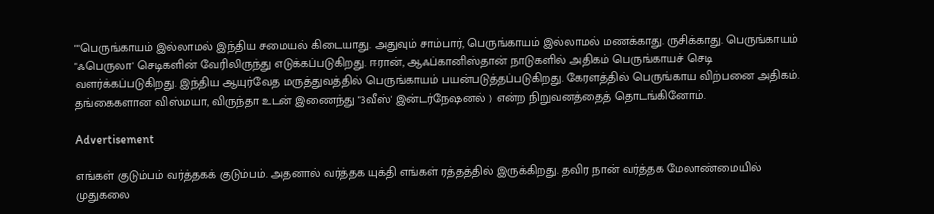""பெருங்காயம் இல்லாமல் இந்திய சமையல் கிடையாது. அதுவும் சாம்பார், பெருங்காயம் இல்லாமல் மணக்காது. ருசிக்காது. பெருங்காயம் "ஃபெருலா' செடிகளின் வேரிலிருந்து எடுக்கப்படுகிறது. ஈரான், ஆஃப்கானிஸ்தான் நாடுகளில் அதிகம் பெருங்காயச் செடி வளர்க்கப்படுகிறது. இந்திய ஆயுர்வேத மருத்துவத்தில் பெருங்காயம் பயன்படுத்தப்படுகிறது. கேரளத்தில் பெருங்காய விற்பனை அதிகம். தங்கைகளான விஸ்மயா, விருந்தா உடன் இணைந்து "3வீஸ்' இன்டர்நேஷனல் ) என்ற நிறுவனத்தைத் தொடங்கினோம்.

Advertisement

எங்கள் குடும்பம் வர்த்தகக் குடும்பம். அதனால் வர்த்தக யுக்தி எங்கள் ரத்தத்தில் இருக்கிறது. தவிர நான் வர்த்தக மேலாண்மையில் முதுகலை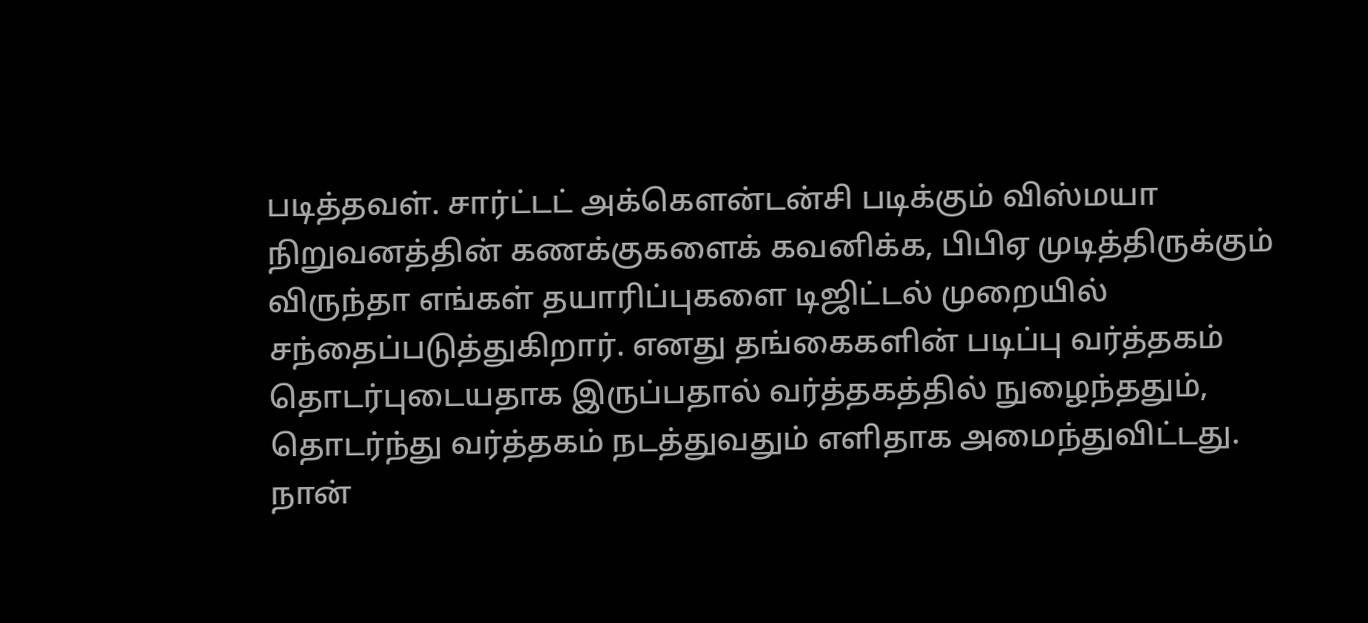படித்தவள். சார்ட்டட் அக்கெளன்டன்சி படிக்கும் விஸ்மயா நிறுவனத்தின் கணக்குகளைக் கவனிக்க, பிபிஏ முடித்திருக்கும் விருந்தா எங்கள் தயாரிப்புகளை டிஜிட்டல் முறையில் சந்தைப்படுத்துகிறார். எனது தங்கைகளின் படிப்பு வர்த்தகம் தொடர்புடையதாக இருப்பதால் வர்த்தகத்தில் நுழைந்ததும், தொடர்ந்து வர்த்தகம் நடத்துவதும் எளிதாக அமைந்துவிட்டது. நான்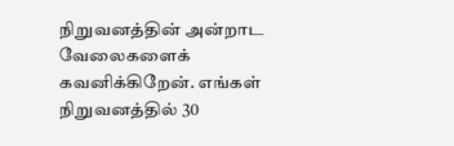நிறுவனத்தின் அன்றாட வேலைகளைக் கவனிக்கிறேன். எங்கள் நிறுவனத்தில் 30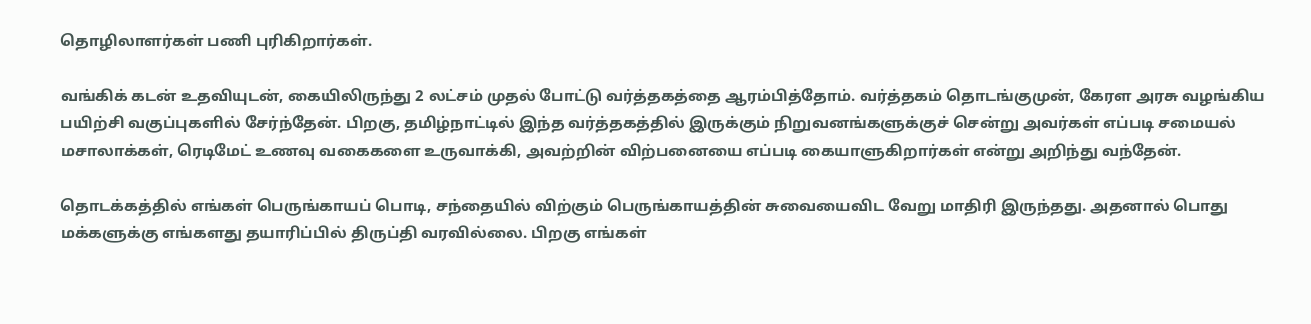தொழிலாளர்கள் பணி புரிகிறார்கள்.

வங்கிக் கடன் உதவியுடன், கையிலிருந்து 2 லட்சம் முதல் போட்டு வர்த்தகத்தை ஆரம்பித்தோம். வர்த்தகம் தொடங்குமுன், கேரள அரசு வழங்கிய பயிற்சி வகுப்புகளில் சேர்ந்தேன். பிறகு, தமிழ்நாட்டில் இந்த வர்த்தகத்தில் இருக்கும் நிறுவனங்களுக்குச் சென்று அவர்கள் எப்படி சமையல் மசாலாக்கள், ரெடிமேட் உணவு வகைகளை உருவாக்கி, அவற்றின் விற்பனையை எப்படி கையாளுகிறார்கள் என்று அறிந்து வந்தேன்.

தொடக்கத்தில் எங்கள் பெருங்காயப் பொடி, சந்தையில் விற்கும் பெருங்காயத்தின் சுவையைவிட வேறு மாதிரி இருந்தது. அதனால் பொது மக்களுக்கு எங்களது தயாரிப்பில் திருப்தி வரவில்லை. பிறகு எங்கள்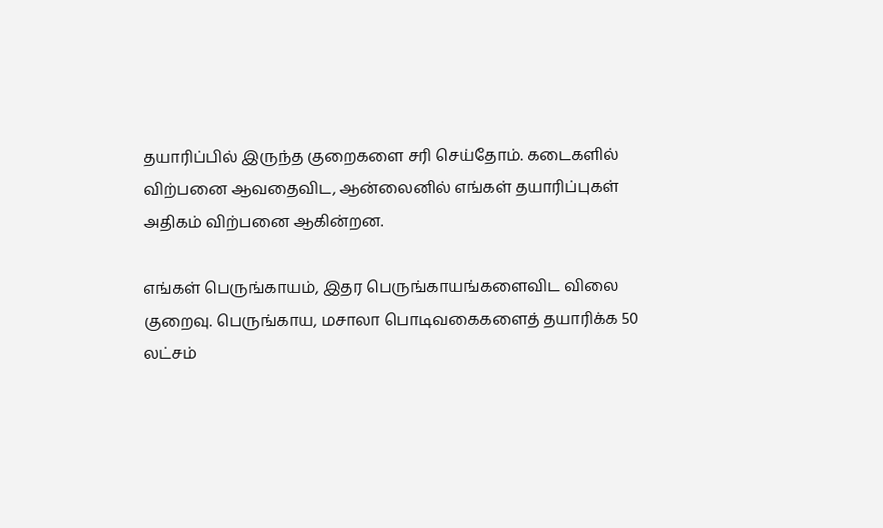தயாரிப்பில் இருந்த குறைகளை சரி செய்தோம். கடைகளில் விற்பனை ஆவதைவிட, ஆன்லைனில் எங்கள் தயாரிப்புகள் அதிகம் விற்பனை ஆகின்றன.

எங்கள் பெருங்காயம், இதர பெருங்காயங்களைவிட விலை குறைவு. பெருங்காய, மசாலா பொடிவகைகளைத் தயாரிக்க 50 லட்சம்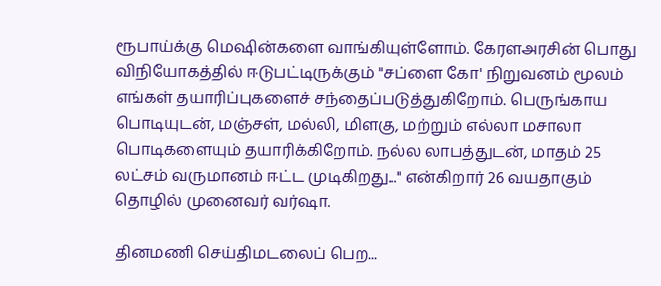ரூபாய்க்கு மெஷின்களை வாங்கியுள்ளோம். கேரளஅரசின் பொது விநியோகத்தில் ஈடுபட்டிருக்கும் "சப்ளை கோ' நிறுவனம் மூலம் எங்கள் தயாரிப்புகளைச் சந்தைப்படுத்துகிறோம். பெருங்காய பொடியுடன், மஞ்சள், மல்லி, மிளகு, மற்றும் எல்லா மசாலா பொடிகளையும் தயாரிக்கிறோம். நல்ல லாபத்துடன், மாதம் 25 லட்சம் வருமானம் ஈட்ட முடிகிறது...'' என்கிறார் 26 வயதாகும் தொழில் முனைவர் வர்ஷா.

தினமணி செய்திமடலைப் பெற...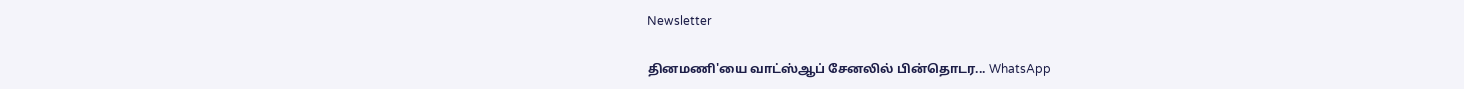Newsletter

தினமணி'யை வாட்ஸ்ஆப் சேனலில் பின்தொடர... WhatsApp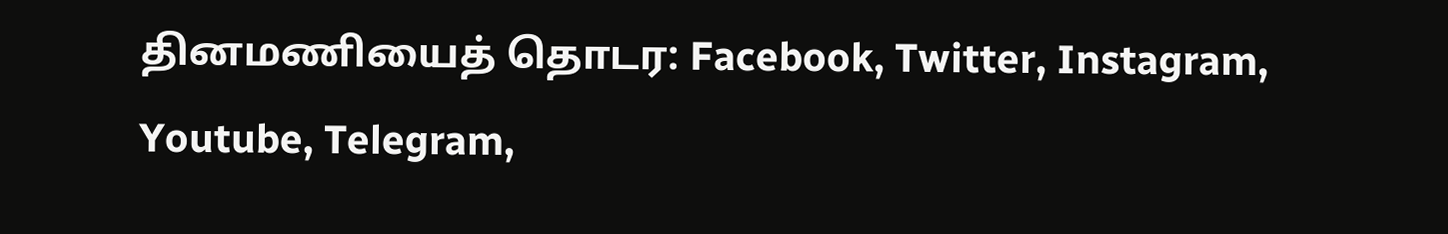தினமணியைத் தொடர: Facebook, Twitter, Instagram, Youtube, Telegram,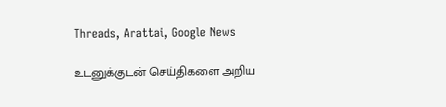Threads, Arattai, Google News

உடனுக்குடன் செய்திகளை அறிய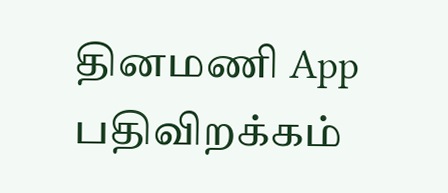தினமணி App பதிவிறக்கம்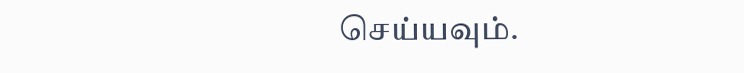செய்யவும்.